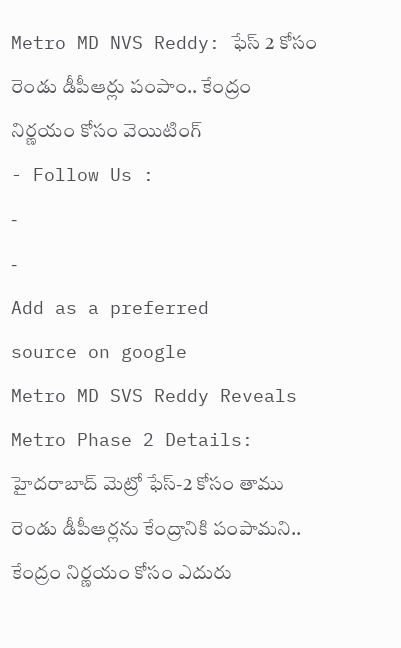Metro MD NVS Reddy: ఫేస్ 2 కోసం రెండు డీపీఆర్లు పంపాం.. కేంద్రం నిర్ణయం కోసం వెయిటింగ్
- Follow Us :
-
-
Add as a preferred
source on google
Metro MD SVS Reddy Reveals Metro Phase 2 Details: హైదరాబాద్ మెట్రో ఫేస్-2 కోసం తాము రెండు డీపీఆర్లను కేంద్రానికి పంపామని.. కేంద్రం నిర్ణయం కోసం ఎదురు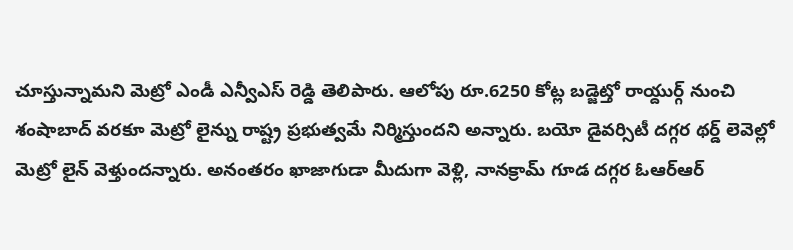చూస్తున్నామని మెట్రో ఎండీ ఎన్వీఎస్ రెడ్డి తెలిపారు. ఆలోపు రూ.6250 కోట్ల బడ్జెట్తో రాయ్దుర్గ్ నుంచి శంషాబాద్ వరకూ మెట్రో లైన్ను రాష్ట్ర ప్రభుత్వమే నిర్మిస్తుందని అన్నారు. బయో డైవర్సిటీ దగ్గర థర్డ్ లెవెల్లో మెట్రో లైన్ వెళ్తుందన్నారు. అనంతరం ఖాజాగుడా మీదుగా వెళ్లి, నానక్రామ్ గూడ దగ్గర ఓఆర్ఆర్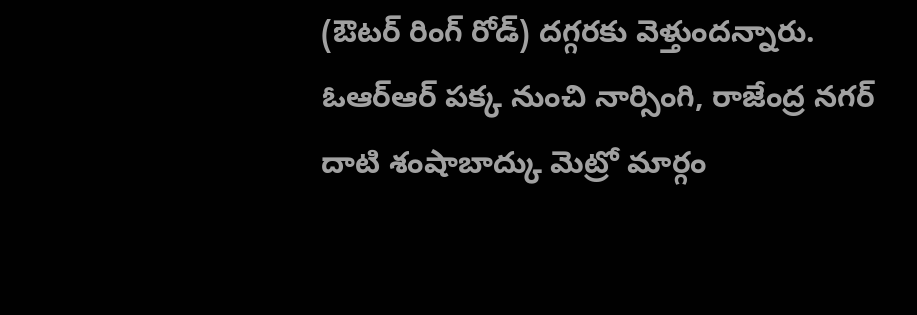(ఔటర్ రింగ్ రోడ్) దగ్గరకు వెళ్తుందన్నారు. ఓఆర్ఆర్ పక్క నుంచి నార్సింగి, రాజేంద్ర నగర్ దాటి శంషాబాద్కు మెట్రో మార్గం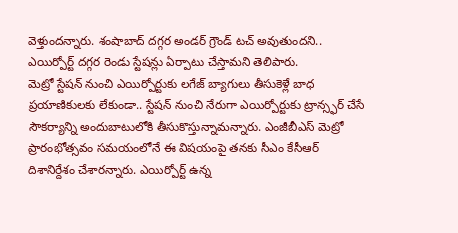వెళ్తుందన్నారు. శంషాబాద్ దగ్గర అండర్ గ్రౌండ్ టచ్ అవుతుందని.. ఎయిర్పోర్ట్ దగ్గర రెండు స్టేషన్లు ఏర్పాటు చేస్తామని తెలిపారు.
మెట్రో స్టేషన్ నుంచి ఎయిర్పోర్టుకు లగేజ్ బ్యాగులు తీసుకెళ్లే బాధ ప్రయాణికులకు లేకుండా.. స్టేషన్ నుంచి నేరుగా ఎయిర్పోర్టుకు ట్రాన్స్ఫర్ చేసే సౌకర్యాన్ని అందుబాటులోకి తీసుకొస్తున్నామన్నారు. ఎంజీబీఎస్ మెట్రో ప్రారంభోత్సవం సమయంలోనే ఈ విషయంపై తనకు సీఎం కేసీఆర్ దిశానిర్దేశం చేశారన్నారు. ఎయిర్పోర్ట్ ఉన్న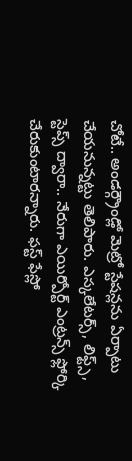చోటే.. అండర్గ్రౌండ్లో మెట్రో స్టేషన్లను ఏర్పాటు చేయనున్నట్టు తెలిపారు. ఎస్కలేటర్స్, లిఫ్ట్స్, స్టెప్స్ ద్వారా.. నేరుగా ఎయిర్పోర్ట్ ఎంట్రన్స్ ఫ్లోర్కి చేరుకుంటారన్నారు. ఫస్ట్ ఫేస్లో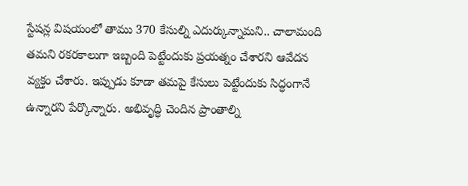స్టేషన్ల విషయంలో తాము 370 కేసుల్ని ఎదుర్కున్నామని.. చాలామంది తమని రకరకాలుగా ఇబ్బంది పెట్టేందుకు ప్రయత్నం చేశారని ఆవేదన వ్యక్తం చేశారు. ఇప్పుడు కూడా తమపై కేసులు పెట్టేందుకు సిద్ధంగానే ఉన్నారని పేర్కొన్నారు. అభివృద్ధి చెందిన ప్రాంతాల్ని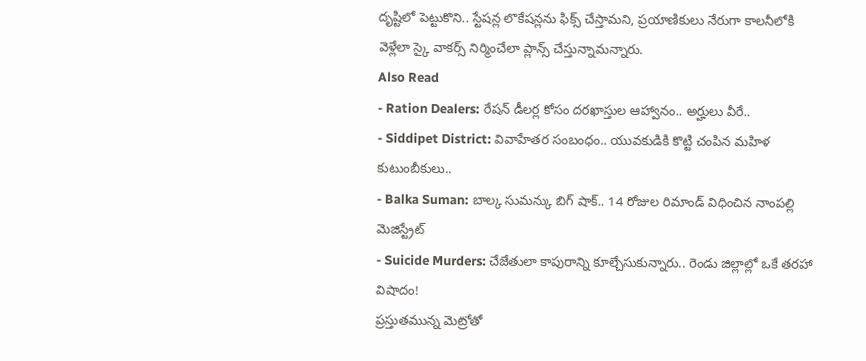దృష్టిలో పెట్టుకొని.. స్టేషన్ల లొకేషన్లను ఫిక్స్ చేస్తామని, ప్రయాణికులు నేరుగా కాలనీలోకి వెళ్లేలా స్కై వాకర్స్ నిర్మించేలా ప్లాన్స్ చేస్తున్నామన్నారు.
Also Read
- Ration Dealers: రేషన్ డీలర్ల కోసం దరఖాస్తుల ఆహ్వానం.. అర్హులు వీరే..
- Siddipet District: వివాహేతర సంబంధం.. యువకుడికి కొట్టి చంపిన మహిళ కుటుంబీకులు..
- Balka Suman: బాల్క సుమన్కు బిగ్ షాక్.. 14 రోజుల రిమాండ్ విధించిన నాంపల్లి మెజిస్ట్రేట్
- Suicide Murders: చేజేతులా కాపురాన్ని కూల్చేసుకున్నారు.. రెండు జిల్లాల్లో ఒకే తరహా విషాదం!
ప్రస్తుతమున్న మెట్రోతో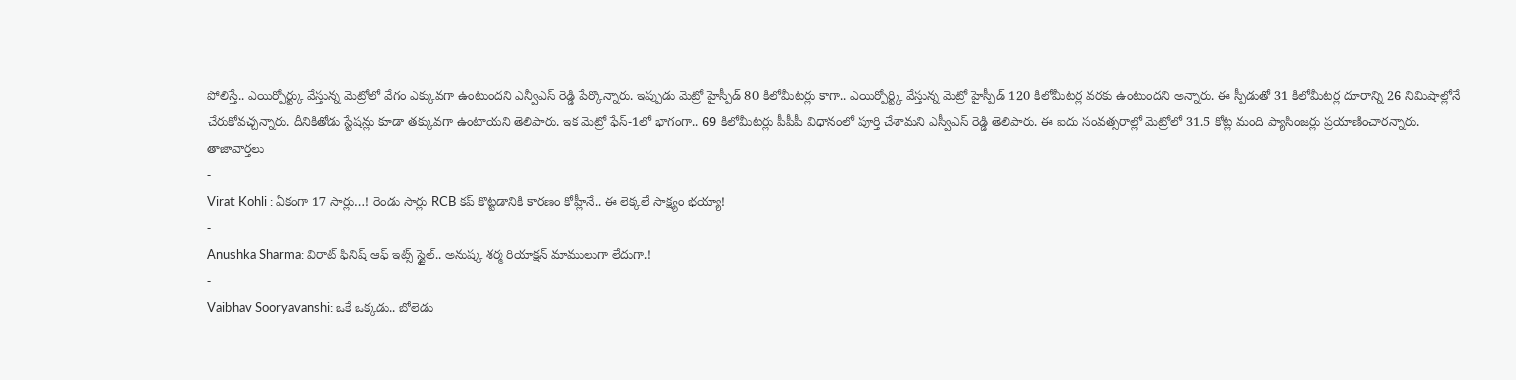పోలిస్తే.. ఎయిర్పోర్ట్కు వేస్తున్న మెట్రోలో వేగం ఎక్కువగా ఉంటుందని ఎన్వీఎస్ రెడ్డి పేర్కొన్నారు. ఇప్పుడు మెట్రో హైస్పీడ్ 80 కిలోమీటర్లు కాగా.. ఎయిర్పోర్ట్కి వేస్తున్న మెట్రో హైస్పీడ్ 120 కిలోమీటర్ల వరకు ఉంటుందని అన్నారు. ఈ స్పీడుతో 31 కిలోమీటర్ల దూరాన్ని 26 నిమిషాల్లోనే చేరుకోవచ్చన్నారు. దీనికితోడు స్టేషన్లు కూడా తక్కువగా ఉంటాయని తెలిపారు. ఇక మెట్రో ఫేస్-1లో భాగంగా.. 69 కిలోమీటర్లు పీపీపీ విధానంలో పూర్తి చేశామని ఎస్వీఎస్ రెడ్డి తెలిపారు. ఈ ఐదు సంవత్సరాల్లో మెట్రోలో 31.5 కోట్ల మంది ప్యాసింజర్లు ప్రయాణించారన్నారు.
తాజావార్తలు
-
Virat Kohli : ఏకంగా 17 సార్లు…! రెండు సార్లు RCB కప్ కొట్టడానికి కారణం కోహ్లీనే.. ఈ లెక్కలే సాక్ష్యం భయ్యా!
-
Anushka Sharma: విరాట్ ఫినిష్ ఆఫ్ ఇట్స్ స్టైల్.. అనుష్క శర్మ రియాక్షన్ మాములుగా లేదుగా.!
-
Vaibhav Sooryavanshi: ఒకే ఒక్కడు.. బోలెడు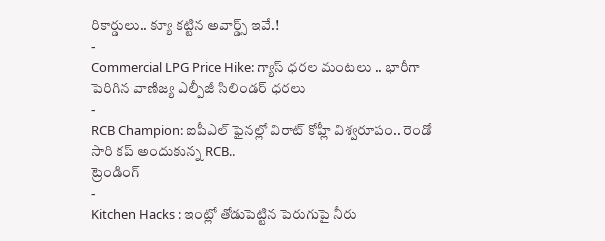రికార్డులు.. క్యూ కట్టిన అవార్డ్స్ ఇవే.!
-
Commercial LPG Price Hike: గ్యాస్ ధరల మంటలు .. భారీగా పెరిగిన వాణిజ్య ఎల్పీజీ సిలిండర్ ధరలు
-
RCB Champion: ఐపీఎల్ ఫైనల్లో విరాట్ కోహ్లీ విశ్వరూపం.. రెండో సారి కప్ అందుకున్న RCB..
ట్రెండింగ్
-
Kitchen Hacks : ఇంట్లో తోడుపెట్టిన పెరుగుపై నీరు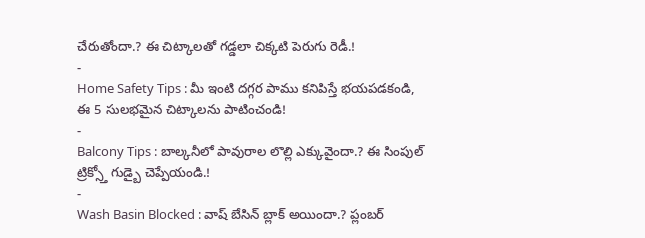చేరుతోందా.? ఈ చిట్కాలతో గడ్డలా చిక్కటి పెరుగు రెడీ.!
-
Home Safety Tips : మీ ఇంటి దగ్గర పాము కనిపిస్తే భయపడకండి, ఈ 5 సులభమైన చిట్కాలను పాటించండి!
-
Balcony Tips : బాల్కనీలో పావురాల లొల్లి ఎక్కువైందా.? ఈ సింపుల్ ట్రిక్స్తో గుడ్బై చెప్పేయండి.!
-
Wash Basin Blocked : వాష్ బేసిన్ బ్లాక్ అయిందా.? ప్లంబర్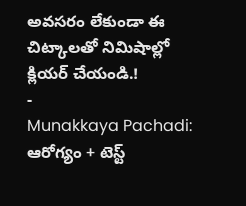అవసరం లేకుండా ఈ చిట్కాలతో నిమిషాల్లో క్లియర్ చేయండి.!
-
Munakkaya Pachadi: ఆరోగ్యం + టెస్ట్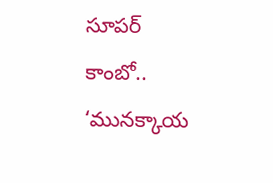సూపర్ కాంబో.. ‘మునక్కాయ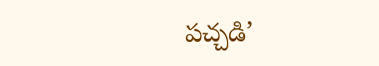పచ్చడి’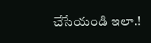చేసేయండి ఇలా.!